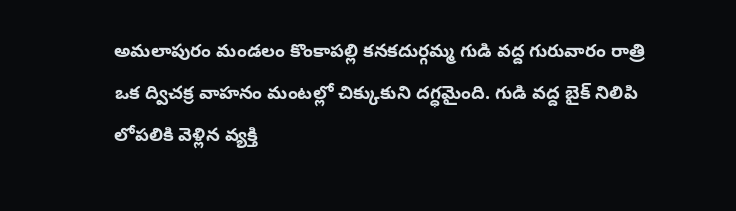అమలాపురం మండలం కొంకాపల్లి కనకదుర్గమ్మ గుడి వద్ద గురువారం రాత్రి ఒక ద్విచక్ర వాహనం మంటల్లో చిక్కుకుని దగ్ధమైంది. గుడి వద్ద బైక్ నిలిపి లోపలికి వెళ్లిన వ్యక్తి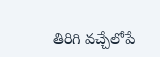తిరిగి వచ్చేలోపే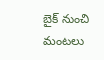బైక్ నుంచి మంటలు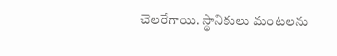చెలరేగాయి. స్థానికులు మంటలను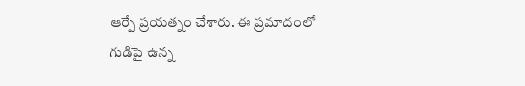ఆర్పే ప్రయత్నం చేశారు. ఈ ప్రమాదంలో గుడిపై ఉన్న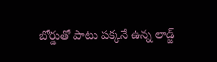బోర్డుతో పాటు పక్కనే ఉన్న లాడ్జ్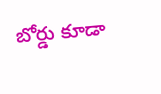బోర్డు కూడా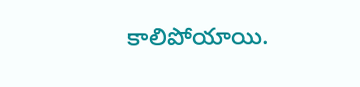కాలిపోయాయి.